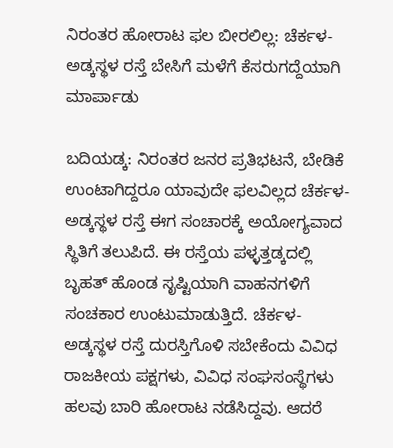ನಿರಂತರ ಹೋರಾಟ ಫಲ ಬೀರಲಿಲ್ಲ: ಚೆರ್ಕಳ-ಅಡ್ಕಸ್ಥಳ ರಸ್ತೆ ಬೇಸಿಗೆ ಮಳೆಗೆ ಕೆಸರುಗದ್ದೆಯಾಗಿ ಮಾರ್ಪಾಡು

ಬದಿಯಡ್ಕ: ನಿರಂತರ ಜನರ ಪ್ರತಿಭಟನೆ, ಬೇಡಿಕೆ ಉಂಟಾಗಿದ್ದರೂ ಯಾವುದೇ ಫಲವಿಲ್ಲದ ಚೆರ್ಕಳ- ಅಡ್ಕಸ್ಥಳ ರಸ್ತೆ ಈಗ ಸಂಚಾರಕ್ಕೆ ಅಯೋಗ್ಯವಾದ ಸ್ಥಿತಿಗೆ ತಲುಪಿದೆ. ಈ ರಸ್ತೆಯ ಪಳ್ಳತ್ತಡ್ಕದಲ್ಲಿ ಬೃಹತ್ ಹೊಂಡ ಸೃಷ್ಟಿಯಾಗಿ ವಾಹನಗಳಿಗೆ ಸಂಚಕಾರ ಉಂಟುಮಾಡುತ್ತಿದೆ. ಚೆರ್ಕಳ- ಅಡ್ಕಸ್ಥಳ ರಸ್ತೆ ದುರಸ್ತಿಗೊಳಿ ಸಬೇಕೆಂದು ವಿವಿಧ ರಾಜಕೀಯ ಪಕ್ಷಗಳು, ವಿವಿಧ ಸಂಘಸಂಸ್ಥೆಗಳು ಹಲವು ಬಾರಿ ಹೋರಾಟ ನಡೆಸಿದ್ದವು. ಆದರೆ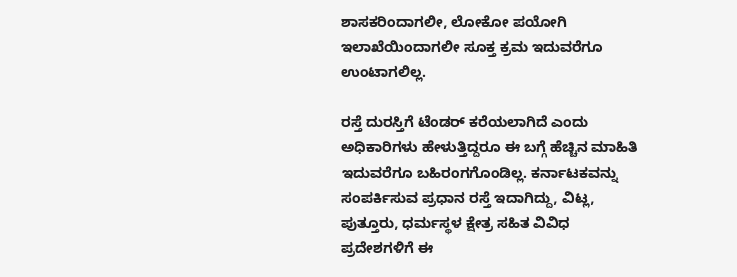ಶಾಸಕರಿಂದಾಗಲೀ, ಲೋಕೋ ಪಯೋಗಿ ಇಲಾಖೆಯಿಂದಾಗಲೀ ಸೂಕ್ತ ಕ್ರಮ ಇದುವರೆಗೂ ಉಂಟಾಗಲಿಲ್ಲ.

ರಸ್ತೆ ದುರಸ್ತಿಗೆ ಟೆಂಡರ್ ಕರೆಯಲಾಗಿದೆ ಎಂದು ಅಧಿಕಾರಿಗಳು ಹೇಳುತ್ತಿದ್ದರೂ ಈ ಬಗ್ಗೆ ಹೆಚ್ಚಿನ ಮಾಹಿತಿ ಇದುವರೆಗೂ ಬಹಿರಂಗಗೊಂಡಿಲ್ಲ. ಕರ್ನಾಟಕವನ್ನು ಸಂಪರ್ಕಿಸುವ ಪ್ರಧಾನ ರಸ್ತೆ ಇದಾಗಿದ್ದು, ವಿಟ್ಲ, ಪುತ್ತೂರು, ಧರ್ಮಸ್ಥಳ ಕ್ಷೇತ್ರ ಸಹಿತ ವಿವಿಧ ಪ್ರದೇಶಗಳಿಗೆ ಈ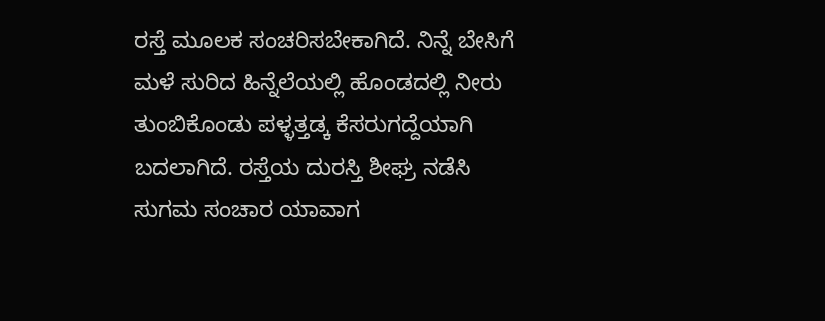ರಸ್ತೆ ಮೂಲಕ ಸಂಚರಿಸಬೇಕಾಗಿದೆ. ನಿನ್ನೆ ಬೇಸಿಗೆ ಮಳೆ ಸುರಿದ ಹಿನ್ನೆಲೆಯಲ್ಲಿ ಹೊಂಡದಲ್ಲಿ ನೀರು ತುಂಬಿಕೊಂಡು ಪಳ್ಳತ್ತಡ್ಕ ಕೆಸರುಗದ್ದೆಯಾಗಿ ಬದಲಾಗಿದೆ. ರಸ್ತೆಯ ದುರಸ್ತಿ ಶೀಘ್ರ ನಡೆಸಿ ಸುಗಮ ಸಂಚಾರ ಯಾವಾಗ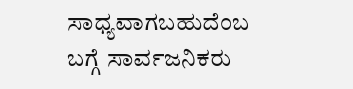ಸಾಧ್ಯವಾಗಬಹುದೆಂಬ ಬಗ್ಗೆ ಸಾರ್ವಜನಿಕರು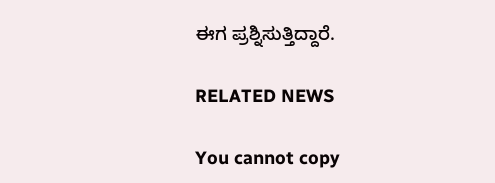ಈಗ ಪ್ರಶ್ನಿಸುತ್ತಿದ್ದಾರೆ.

RELATED NEWS

You cannot copy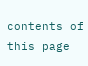contents of this page